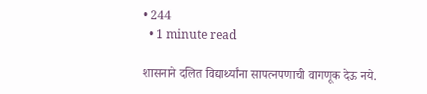• 244
  • 1 minute read

शासनाने दलित विद्यार्थ्यांना सापत्नपणाची वागणूक देऊ नये.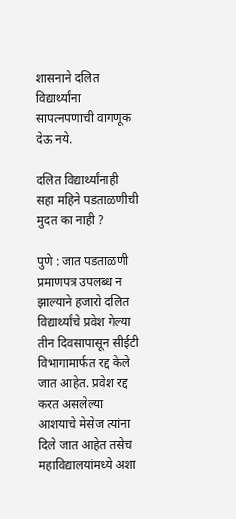शासनाने दलित विद्यार्थ्यांना सापत्नपणाची वागणूक देऊ नये.

दलित विद्यार्थ्यांनाही सहा महिने पडताळणीची मुदत का नाही ?

पुणे : जात पडताळणी प्रमाणपत्र उपलब्ध न झाल्याने हजारो दलित विद्यार्थ्यांचे प्रवेश गेल्या तीन दिवसापासून सीईटी विभागामार्फत रद्द केले जात आहेत. प्रवेश रद्द करत असलेल्या आशयाचे मेसेज त्यांना दिले जात आहेत तसेच महाविद्यालयांमध्ये अशा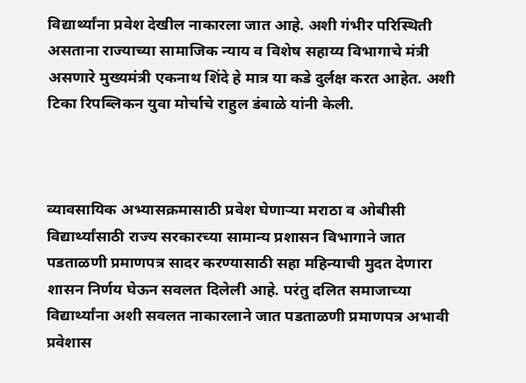विद्यार्थ्यांना प्रवेश देखील नाकारला जात आहे. अशी गंभीर परिस्थिती असताना राज्याच्या सामाजिक न्याय व विशेष सहाय्य विभागाचे मंत्री असणारे मुख्यमंत्री एकनाथ शिंदे हे मात्र या कडे दुर्लक्ष करत आहेत. अशी टिका रिपब्लिकन युवा मोर्चाचे राहुल डंबाळे यांनी केली.



व्यावसायिक अभ्यासक्रमासाठी प्रवेश घेणाऱ्या मराठा व ओबीसी विद्यार्थ्यांसाठी राज्य सरकारच्या सामान्य प्रशासन विभागाने जात पडताळणी प्रमाणपत्र सादर करण्यासाठी सहा महिन्याची मुदत देणारा शासन निर्णय घेऊन सवलत दिलेली आहे. परंतु दलित समाजाच्या विद्यार्थ्यांना अशी सवलत नाकारलाने जात पडताळणी प्रमाणपत्र अभावी प्रवेशास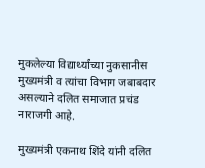मुकलेल्या विद्यार्थ्यांच्या नुकसानीस मुख्यमंत्री व त्यांचा विभाग जबाबदार असल्याने दलित समाजात प्रचंड नाराजगी आहे.

मुख्यमंत्री एकनाथ शिंदे यांनी दलित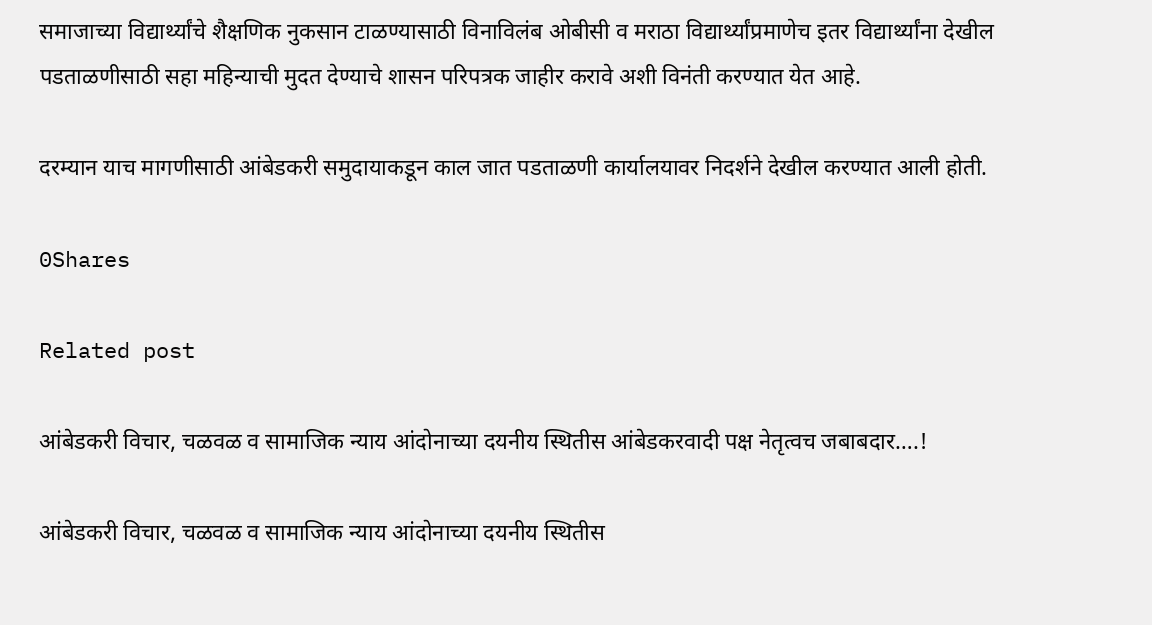समाजाच्या विद्यार्थ्यांचे शैक्षणिक नुकसान टाळण्यासाठी विनाविलंब ओबीसी व मराठा विद्यार्थ्यांप्रमाणेच इतर विद्यार्थ्यांना देखील पडताळणीसाठी सहा महिन्याची मुदत देण्याचे शासन परिपत्रक जाहीर करावे अशी विनंती करण्यात येत आहे.

दरम्यान याच मागणीसाठी आंबेडकरी समुदायाकडून काल जात पडताळणी कार्यालयावर निदर्शने देखील करण्यात आली होती.

0Shares

Related post

आंबेडकरी विचार, चळवळ व सामाजिक न्याय आंदोनाच्या दयनीय स्थितीस आंबेडकरवादी पक्ष नेतृत्वच जबाबदार….!

आंबेडकरी विचार, चळवळ व सामाजिक न्याय आंदोनाच्या दयनीय स्थितीस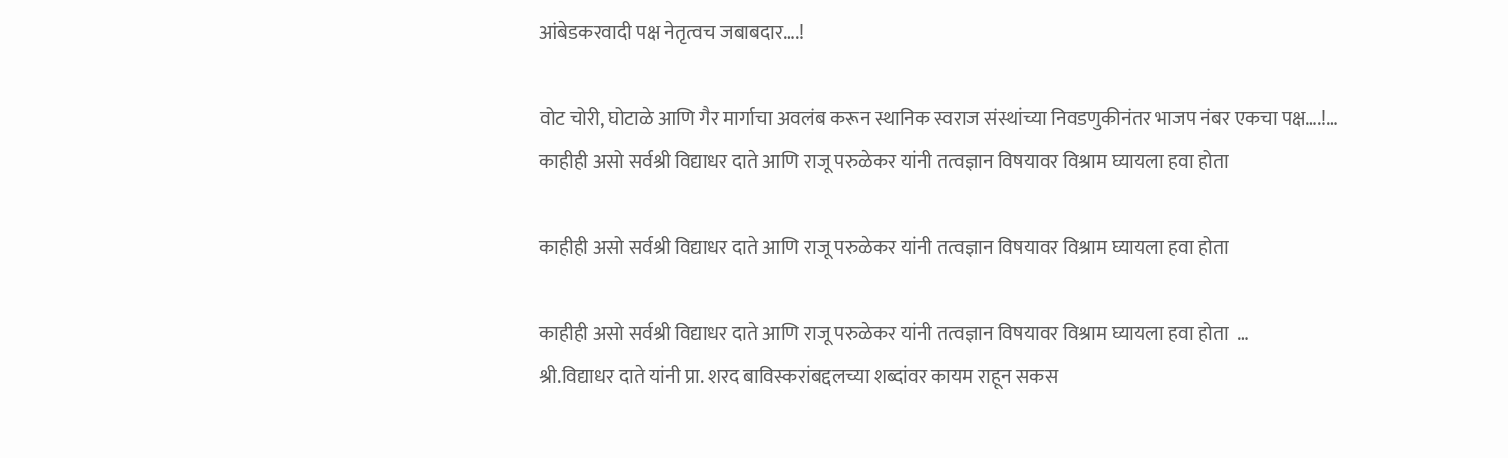आंबेडकरवादी पक्ष नेतृत्वच जबाबदार….!

वोट चोरी, घोटाळे आणि गैर मार्गाचा अवलंब करून स्थानिक स्वराज संस्थांच्या निवडणुकीनंतर भाजप नंबर एकचा पक्ष….!…
काहीही असो सर्वश्री विद्याधर दाते आणि राजू परुळेकर यांनी तत्वज्ञान विषयावर विश्राम घ्यायला हवा होता

काहीही असो सर्वश्री विद्याधर दाते आणि राजू परुळेकर यांनी तत्वज्ञान विषयावर विश्राम घ्यायला हवा होता

काहीही असो सर्वश्री विद्याधर दाते आणि राजू परुळेकर यांनी तत्वज्ञान विषयावर विश्राम घ्यायला हवा होता  …
श्री.विद्याधर दाते यांनी प्रा. शरद बाविस्करांबद्दलच्या शब्दांवर कायम राहून सकस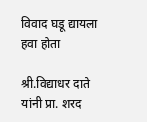विवाद घडू द्यायला हवा होता

श्री.विद्याधर दाते यांनी प्रा. शरद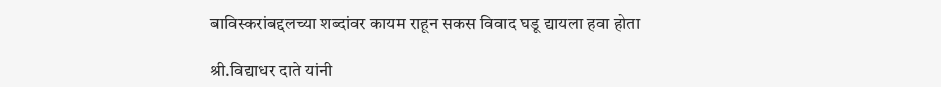बाविस्करांबद्दलच्या शब्दांवर कायम राहून सकस विवाद घडू द्यायला हवा होता

श्री.विद्याधर दाते यांनी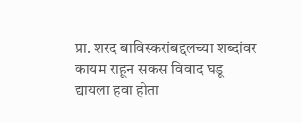प्रा. शरद बाविस्करांबद्दलच्या शब्दांवर कायम राहून सकस विवाद घडू द्यायला हवा होता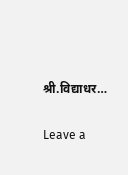श्री.विद्याधर…

Leave a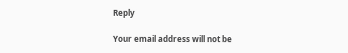Reply

Your email address will not be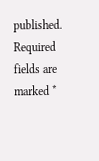published. Required fields are marked *